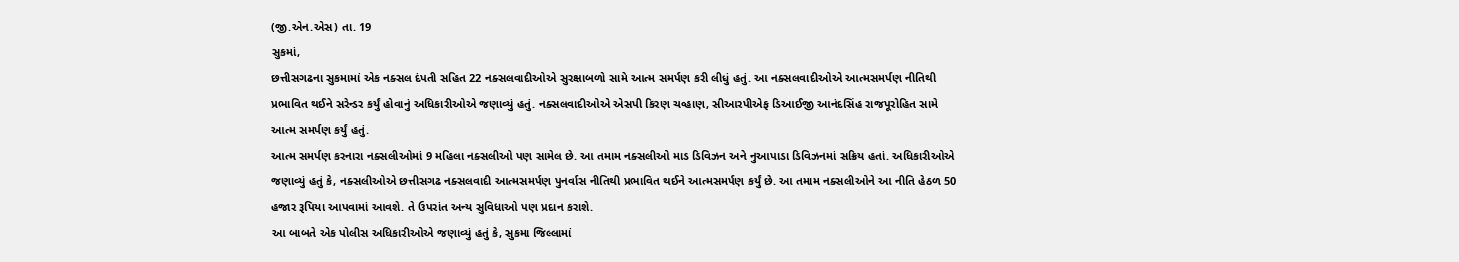(જી.એન.એસ) તા. 19
સુકમાં,
છત્તીસગઢના સુકમામાં એક નક્સલ દંપતી સહિત 22 નક્સલવાદીઓએ સુરક્ષાબળો સામે આત્મ સમર્પણ કરી લીધું હતું. આ નક્સલવાદીઓએ આત્મસમર્પણ નીતિથી પ્રભાવિત થઈને સરેન્ડર કર્યું હોવાનું અધિકારીઓએ જણાવ્યું હતું. નક્સલવાદીઓએ એસપી કિરણ ચવ્હાણ, સીઆરપીએફ ડિઆઈજી આનંદસિંહ રાજપૂરોહિત સામે આત્મ સમર્પણ કર્યું હતું.
આત્મ સમર્પણ કરનારા નક્સલીઓમાં 9 મહિલા નક્સલીઓ પણ સામેલ છે. આ તમામ નક્સલીઓ માડ ડિવિઝન અને નુઆપાડા ડિવિઝનમાં સક્રિય હતાં. અધિકારીઓએ જણાવ્યું હતું કે, નક્સલીઓએ છત્તીસગઢ નક્સલવાદી આત્મસમર્પણ પુનર્વાસ નીતિથી પ્રભાવિત થઈને આત્મસમર્પણ કર્યું છે. આ તમામ નક્સલીઓને આ નીતિ હેઠળ 50 હજાર રૂપિયા આપવામાં આવશે. તે ઉપરાંત અન્ય સુવિધાઓ પણ પ્રદાન કરાશે.
આ બાબતે એક પોલીસ અધિકારીઓએ જણાવ્યું હતું કે, સુકમા જિલ્લામાં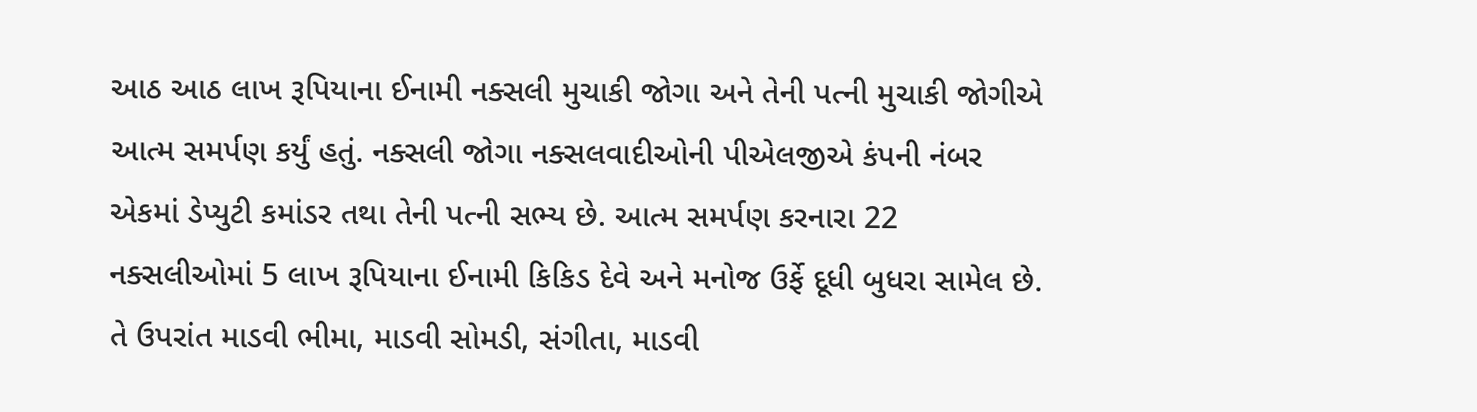આઠ આઠ લાખ રૂપિયાના ઈનામી નક્સલી મુચાકી જોગા અને તેની પત્ની મુચાકી જોગીએ આત્મ સમર્પણ કર્યું હતું. નક્સલી જોગા નક્સલવાદીઓની પીએલજીએ કંપની નંબર એકમાં ડેપ્યુટી કમાંડર તથા તેની પત્ની સભ્ય છે. આત્મ સમર્પણ કરનારા 22 નક્સલીઓમાં 5 લાખ રૂપિયાના ઈનામી કિકિડ દેવે અને મનોજ ઉર્ફે દૂધી બુધરા સામેલ છે. તે ઉપરાંત માડવી ભીમા, માડવી સોમડી, સંગીતા, માડવી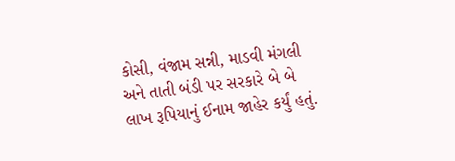કોસી, વંજામ સન્ની, માડવી મંગલી અને તાતી બંડી પર સરકારે બે બે લાખ રૂપિયાનું ઈનામ જાહેર કર્યું હતું.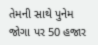તેમની સાથે પુનેમ જોગા પર 50 હજાર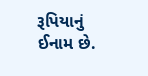રૂપિયાનું ઈનામ છે.